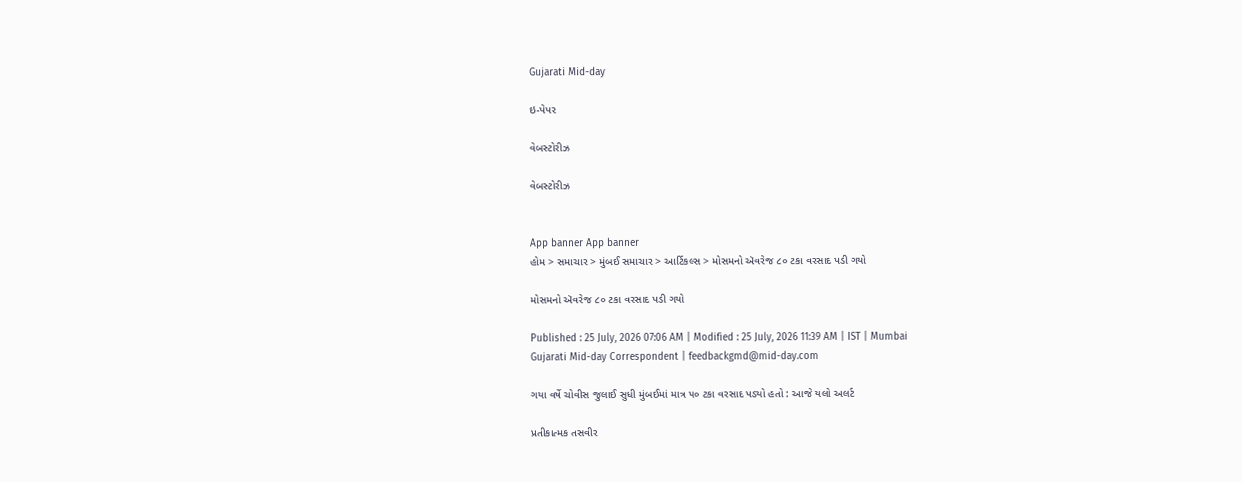Gujarati Mid-day

ઇ-પેપર

વેબસ્ટોરીઝ

વેબસ્ટોરીઝ


App banner App banner
હોમ > સમાચાર > મુંબઈ સમાચાર > આર્ટિકલ્સ > મોસમનો ઍવરેજ ૮૦ ટકા વરસાદ પડી ગયો

મોસમનો ઍવરેજ ૮૦ ટકા વરસાદ પડી ગયો

Published : 25 July, 2026 07:06 AM | Modified : 25 July, 2026 11:39 AM | IST | Mumbai
Gujarati Mid-day Correspondent | feedbackgmd@mid-day.com

ગયા વર્ષે ચોવીસ જુલાઈ સુધી મુંબઈમાં માત્ર ૫૦ ટકા વરસાદ પડ્યો હતો : આજે યલો અલર્ટ

પ્રતીકાત્મક તસવીર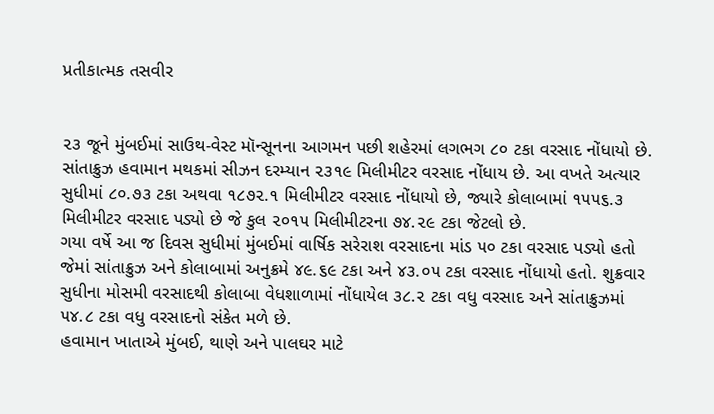પ્રતીકાત્મક તસવીર


૨૩ જૂને મુંબઈમાં સાઉથ-વેસ્ટ મૉન્સૂનના આગમન પછી શહેરમાં લગભગ ૮૦ ટકા વરસાદ નોંધાયો છે. સાંતાક્રુઝ હવામાન મથકમાં સીઝન દરમ્યાન ૨૩૧૯ મિલીમીટર વરસાદ નોંધાય છે. આ વખતે અત્યાર સુધીમાં ૮૦.૭૩ ટકા અથવા ૧૮૭૨.૧ મિલીમીટર વરસાદ નોંધાયો છે, જ્યારે કોલાબામાં ૧૫૫૬.૩ મિલીમીટર વરસાદ પડ્યો છે જે કુલ ૨૦૧૫ મિલીમીટરના ૭૪.૨૯ ટકા જેટલો છે.
ગયા વર્ષે આ જ દિવસ સુધીમાં મુંબઈમાં વાર્ષિક સરેરાશ વરસાદના માંડ ૫૦ ટકા વરસાદ પડ્યો હતો જેમાં સાંતાક્રુઝ અને કોલાબામાં અનુક્રમે ૪૯.૬૯ ટકા અને ૪૩.૦૫ ટકા વરસાદ નોંધાયો હતો. શુક્રવાર સુધીના મોસમી વરસાદથી કોલાબા વેધશાળામાં નોંધાયેલ ૩૮.૨ ટકા વધુ વરસાદ અને સાંતાક્રુઝમાં ૫૪.૮ ટકા વધુ વરસાદનો સંકેત મળે છે.
હવામાન ખાતાએ મુંબઈ, થાણે અને પાલઘર માટે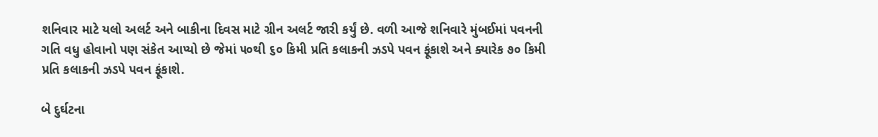શનિવાર માટે યલો અલર્ટ અને બાકીના દિવસ માટે ગ્રીન અલર્ટ જારી કર્યું છે. વળી આજે શનિવારે મુંબઈમાં પવનની ગતિ વધુ હોવાનો પણ સંકેત આપ્યો છે જેમાં ૫૦થી ૬૦ કિમી પ્રતિ કલાકની ઝડપે પવન ફૂંકાશે અને ક્યારેક ૭૦ કિમી પ્રતિ કલાકની ઝડપે પવન ફૂંકાશે.

બે દુર્ઘટના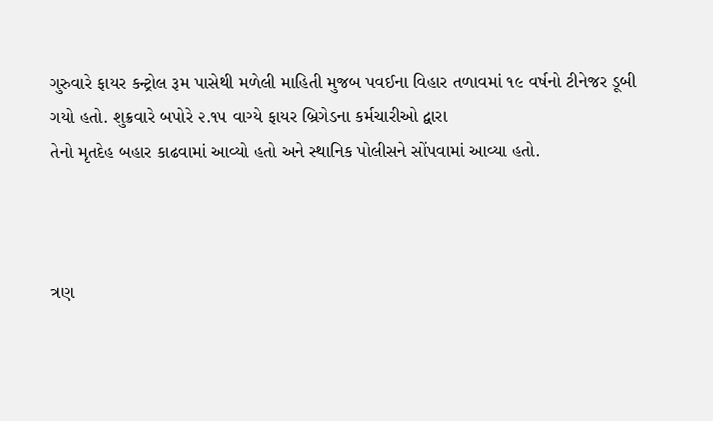ગુરુવારે ફાયર કન્ટ્રોલ રૂમ પાસેથી મળેલી માહિતી મુજબ પવઈના વિહાર તળાવમાં ૧૯ વર્ષનો ટીનેજર ડૂબી ગયો હતો. શુક્રવારે બપોરે ૨.૧૫ વાગ્યે ફાયર બ્રિગેડના કર્મચારીઓ દ્વારા
તેનો મૃતદેહ બહાર કાઢવામાં આવ્યો હતો અને સ્થાનિક પોલીસને સોંપવામાં આવ્યા હતો.



ત્રણ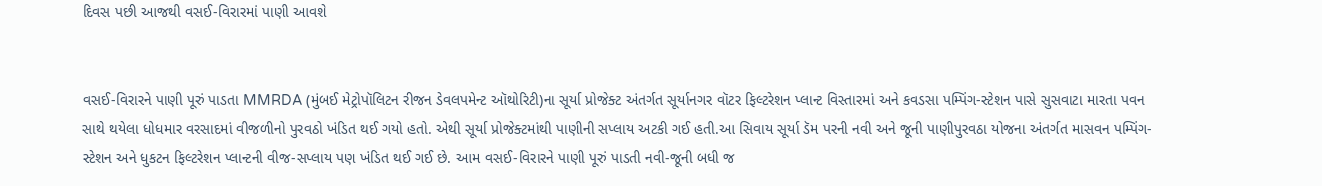દિવસ પછી આજથી વસઈ-વિરારમાં પાણી આવશે


વસઈ-વિરારને પાણી પૂરું પાડતા MMRDA (મુંબઈ મેટ્રોપૉલિટન રીજન ડેવલપમેન્ટ ઑથોરિટી)ના સૂર્યા પ્રોજેક્ટ અંતર્ગત સૂર્યાનગર વૉટર ફિલ્ટરેશન પ્લાન્ટ વિસ્તારમાં અને કવડસા પમ્પિંગ-સ્ટેશન પાસે સુસવાટા મારતા પવન સાથે થયેલા ધોધમાર વરસાદમાં વીજળીનો પુરવઠો ખંડિત થઈ ગયો હતો. એથી સૂર્યા પ્રોજેક્ટમાંથી પાણીની સપ્લાય અટકી ગઈ હતી.આ સિવાય સૂર્યા ડૅમ પરની નવી અને જૂની પાણીપુરવઠા યોજના અંતર્ગત માસવન પમ્પિંગ-સ્ટેશન અને ધુકટન ફિલ્ટરેશન પ્લાન્ટની વીજ-સપ્લાય પણ ખંડિત થઈ ગઈ છે. આમ વસઈ-વિરારને પાણી પૂરું પાડતી નવી-જૂની બધી જ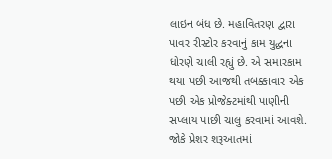લાઇન બંધ છે. મહાવિતરણ દ્વારા પાવર રીસ્ટોર કરવાનું કામ યુદ્ધના ધોરણે ચાલી રહ્યું છે. એ સમારકામ થયા પછી આજથી તબક્કાવાર એક પછી એક પ્રોજેક્ટમાંથી પાણીની સપ્લાય પાછી ચાલુ કરવામાં આવશે. જોકે પ્રેશર શરૂઆતમાં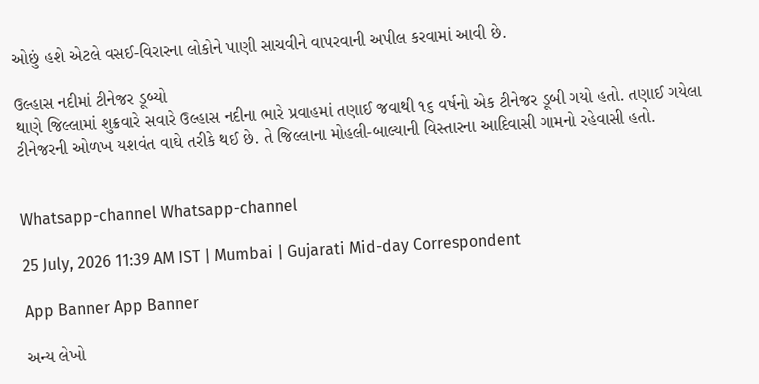ઓછું હશે એટલે વસઈ-વિરારના લોકોને પાણી સાચવીને વાપરવાની અપીલ કરવામાં આવી છે.

ઉલ્હાસ નદીમાં ટીનેજર ડૂબ્યો
થાણે જિલ્લામાં શુક્રવારે સવારે ઉલ્હાસ નદીના ભારે પ્રવાહમાં તણાઈ જવાથી ૧૬ વર્ષનો એક ટીનેજર ડૂબી ગયો હતો. તણાઈ ગયેલા ટીનેજરની ઓળખ યશવંત વાઘે તરીકે થઈ છે. તે જિલ્લાના મોહલી-બાલ્યાની વિસ્તારના આદિવાસી ગામનો રહેવાસી હતો.


Whatsapp-channel Whatsapp-channel

25 July, 2026 11:39 AM IST | Mumbai | Gujarati Mid-day Correspondent

App Banner App Banner

અન્ય લેખો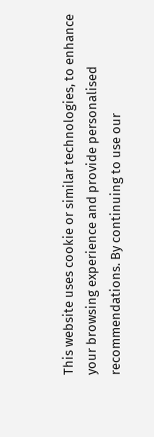This website uses cookie or similar technologies, to enhance your browsing experience and provide personalised recommendations. By continuing to use our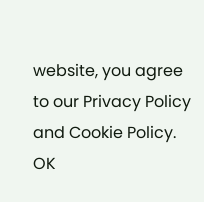website, you agree to our Privacy Policy and Cookie Policy. OK